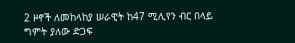2 ዞኖች ለመከላከያ ሠራዊት ከ47 ሚሊየን ብር በላይ ግምት ያለው ድጋፍ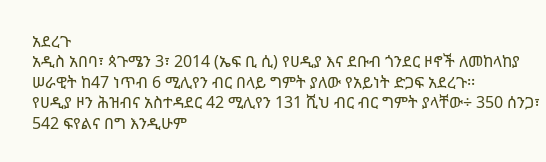አደረጉ
አዲስ አበባ፣ ጳጉሜን 3፣ 2014 (ኤፍ ቢ ሲ) የሀዲያ እና ደቡብ ጎንደር ዞኖች ለመከላከያ ሠራዊት ከ47 ነጥብ 6 ሚሊየን ብር በላይ ግምት ያለው የአይነት ድጋፍ አደረጉ፡፡
የሀዲያ ዞን ሕዝብና አስተዳደር 42 ሚሊየን 131 ሺህ ብር ብር ግምት ያላቸው÷ 350 ሰንጋ፣ 542 ፍየልና በግ እንዲሁም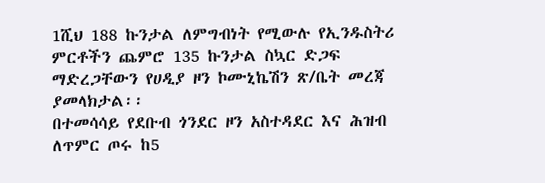1ሺህ 188 ኩንታል ለምግብነት የሚውሉ የኢንዱስትሪ ምርቶችን ጨምሮ 135 ኩንታል ስኳር ድጋፍ ማድረጋቸውን የሀዲያ ዞን ኮሙኒኬሽን ጽ/ቤት መረጃ ያመላክታል፡፡
በተመሳሳይ የደቡብ ጎንደር ዞን አስተዳደር እና ሕዝብ ለጥምር ጦሩ ከ5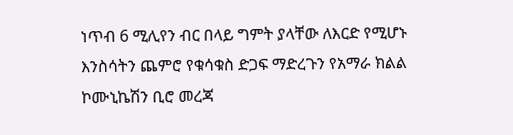ነጥብ 6 ሚሊየን ብር በላይ ግምት ያላቸው ለእርድ የሚሆኑ እንስሳትን ጨምሮ የቁሳቁስ ድጋፍ ማድረጉን የአማራ ክልል ኮሙኒኬሽን ቢሮ መረጃ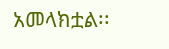አመላክቷል፡፡